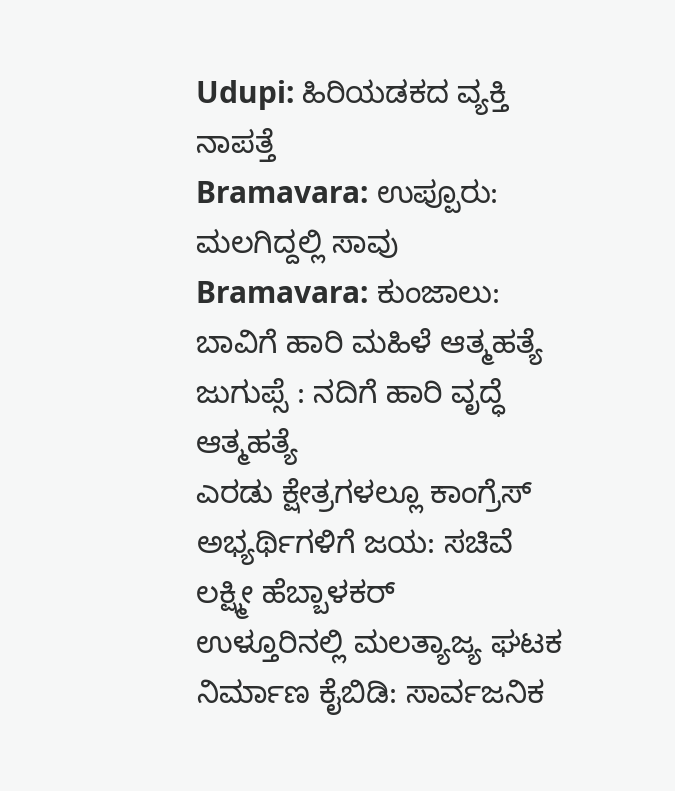Udupi: ಹಿರಿಯಡಕದ ವ್ಯಕ್ತಿ ನಾಪತ್ತೆ
Bramavara: ಉಪ್ಪೂರು: ಮಲಗಿದ್ದಲ್ಲಿ ಸಾವು
Bramavara: ಕುಂಜಾಲು: ಬಾವಿಗೆ ಹಾರಿ ಮಹಿಳೆ ಆತ್ಮಹತ್ಯೆ
ಜುಗುಪ್ಸೆ : ನದಿಗೆ ಹಾರಿ ವೃದ್ಧೆ ಆತ್ಮಹತ್ಯೆ
ಎರಡು ಕ್ಷೇತ್ರಗಳಲ್ಲೂ ಕಾಂಗ್ರೆಸ್ ಅಭ್ಯರ್ಥಿಗಳಿಗೆ ಜಯ: ಸಚಿವೆ ಲಕ್ಷ್ಮೀ ಹೆಬ್ಬಾಳಕರ್
ಉಳ್ತೂರಿನಲ್ಲಿ ಮಲತ್ಯಾಜ್ಯ ಘಟಕ ನಿರ್ಮಾಣ ಕೈಬಿಡಿ: ಸಾರ್ವಜನಿಕ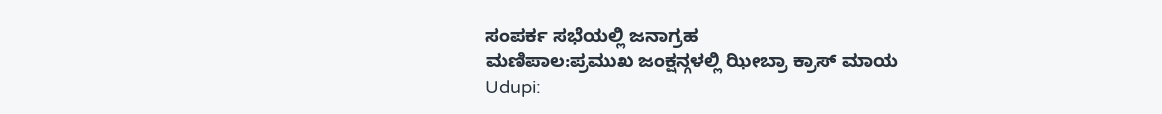ಸಂಪರ್ಕ ಸಭೆಯಲ್ಲಿ ಜನಾಗ್ರಹ
ಮಣಿಪಾಲ:ಪ್ರಮುಖ ಜಂಕ್ಷನ್ಗಳಲ್ಲಿ ಝೀಬ್ರಾ ಕ್ರಾಸ್ ಮಾಯ
Udupi: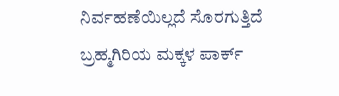ನಿರ್ವಹಣೆಯಿಲ್ಲದೆ ಸೊರಗುತ್ತಿದೆ ಬ್ರಹ್ಮಗಿರಿಯ ಮಕ್ಕಳ ಪಾರ್ಕ್